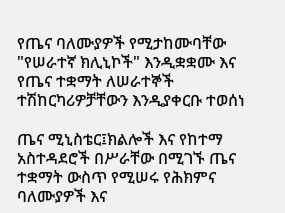የጤና ባለሙያዎች የሚታከሙባቸው "የሠራተኛ ክሊኒኮች" እንዲቋቋሙ እና የጤና ተቋማት ለሠራተኞች ተሽከርካሪዎቻቸውን እንዲያቀርቡ ተወሰነ

ጤና ሚኒስቴር፤ክልሎች እና የከተማ አስተዳደሮች በሥራቸው በሚገኙ ጤና ተቋማት ውስጥ የሚሠሩ የሕክምና ባለሙያዎች እና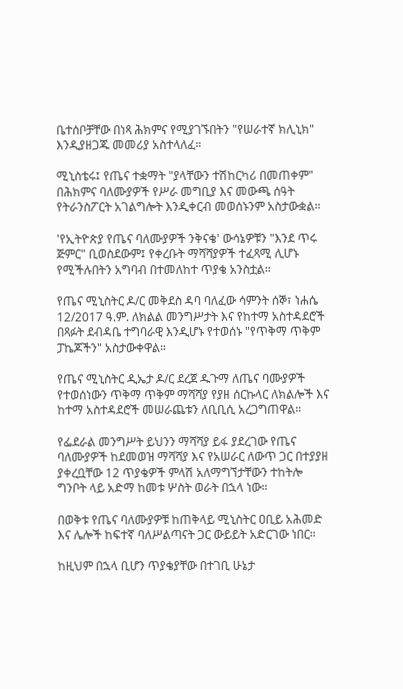ቤተሰቦቻቸው በነጻ ሕክምና የሚያገኙበትን "የሠራተኛ ክሊኒክ" እንዲያዘጋጁ መመሪያ አስተላለፈ።

ሚኒስቴሩ፤ የጤና ተቋማት "ያላቸውን ተሽከርካሪ በመጠቀም" በሕክምና ባለሙያዎች የሥራ መግቢያ እና መውጫ ሰዓት የትራንስፖርት አገልግሎት እንዲቀርብ መወሰኑንም አስታውቋል።

'የኢትዮጵያ የጤና ባለሙያዎች ንቅናቄ' ውሳኔዎቹን "እንደ ጥሩ ጅምር" ቢወስደውም፤ የቀረቡት ማሻሻያዎች ተፈጻሚ ሊሆኑ የሚችሉበትን አግባብ በተመለከተ ጥያቄ አንስቷል።

የጤና ሚኒስትር ዶ/ር መቅደስ ዳባ ባለፈው ሳምንት ሰኞ፣ ነሐሴ 12/2017 ዓ.ም. ለክልል መንግሥታት እና የከተማ አስተዳደሮች በጻፉት ደብዳቤ ተግባራዊ እንዲሆኑ የተወሰኑ "የጥቅማ ጥቅም ፓኬጆችን" አስታውቀዋል።

የጤና ሚኒስትር ዲኤታ ዶ/ር ደረጀ ዱጉማ ለጤና ባሙያዎች የተወሰነውን ጥቅማ ጥቅም ማሻሻያ የያዘ ሰርኩላር ለክልሎች እና ከተማ አስተዳደሮች መሠራጨቱን ለቢቢሲ አረጋግጠዋል።

የፌደራል መንግሥት ይህንን ማሻሻያ ይፋ ያደረገው የጤና ባለሙያዎች ከደመወዝ ማሻሻያ እና የአሠራር ለውጥ ጋር በተያያዘ ያቀረቧቸው 12 ጥያቄዎች ምላሽ አለማግኘታቸውን ተከትሎ ግንቦት ላይ አድማ ከመቱ ሦስት ወራት በኋላ ነው።

በወቅቱ የጤና ባለሙያዎቹ ከጠቅላይ ሚኒስትር ዐቢይ አሕመድ እና ሌሎች ከፍተኛ ባለሥልጣናት ጋር ውይይት አድርገው ነበር።

ከዚህም በኋላ ቢሆን ጥያቄያቸው በተገቢ ሁኔታ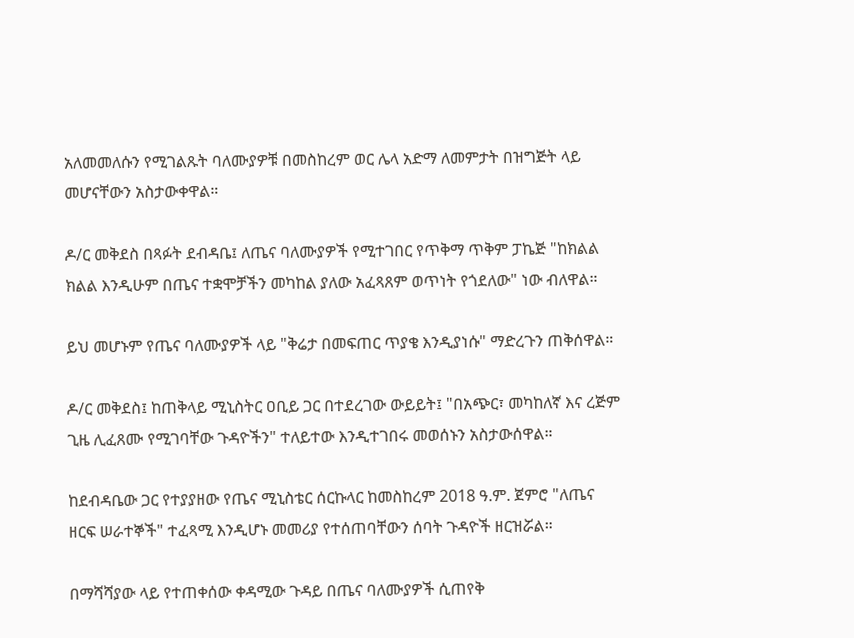አለመመለሱን የሚገልጹት ባለሙያዎቹ በመስከረም ወር ሌላ አድማ ለመምታት በዝግጅት ላይ መሆናቸውን አስታውቀዋል።

ዶ/ር መቅደስ በጻፉት ደብዳቤ፤ ለጤና ባለሙያዎች የሚተገበር የጥቅማ ጥቅም ፓኬጅ "ከክልል ክልል እንዲሁም በጤና ተቋሞቻችን መካከል ያለው አፈጻጸም ወጥነት የጎደለው" ነው ብለዋል።

ይህ መሆኑም የጤና ባለሙያዎች ላይ "ቅሬታ በመፍጠር ጥያቄ እንዲያነሱ" ማድረጉን ጠቅሰዋል።

ዶ/ር መቅደስ፤ ከጠቅላይ ሚኒስትር ዐቢይ ጋር በተደረገው ውይይት፤ "በአጭር፣ መካከለኛ እና ረጅም ጊዜ ሊፈጸሙ የሚገባቸው ጉዳዮችን" ተለይተው እንዲተገበሩ መወሰኑን አስታውሰዋል።

ከደብዳቤው ጋር የተያያዘው የጤና ሚኒስቴር ሰርኩላር ከመስከረም 2018 ዓ.ም. ጀምሮ "ለጤና ዘርፍ ሠራተኞች" ተፈጻሚ እንዲሆኑ መመሪያ የተሰጠባቸውን ሰባት ጉዳዮች ዘርዝሯል።

በማሻሻያው ላይ የተጠቀሰው ቀዳሚው ጉዳይ በጤና ባለሙያዎች ሲጠየቅ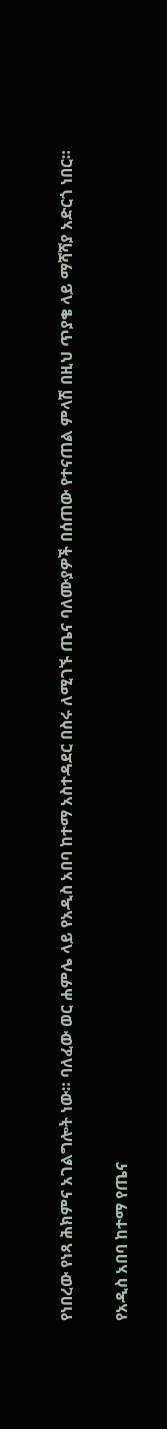የነበረው የነጻ ሕክምና አገልግሎት ነው። ባለፈው ወር ሐምሌ ላይ የአዲስ አበባ ከተማ አስተዳደር በስሩ ለሚገኙ ጤና ባለሙያዎች በሰጠው የተናጠል ምላሽ በዚህ ጥያቄ ላይ ማሻሻያ አድርጎ ነበር።

የአዲስ አበባ ከተማ የጤና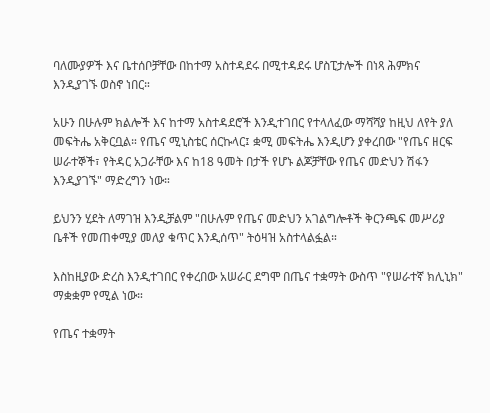ባለሙያዎች እና ቤተሰቦቻቸው በከተማ አስተዳደሩ በሚተዳደሩ ሆስፒታሎች በነጻ ሕምክና እንዲያገኙ ወስኖ ነበር።

አሁን በሁሉም ክልሎች እና ከተማ አስተዳደሮች እንዲተገበር የተላለፈው ማሻሻያ ከዚህ ለየት ያለ መፍትሔ አቅርቧል። የጤና ሚኒስቴር ሰርኩላር፤ ቋሚ መፍትሔ እንዲሆን ያቀረበው "የጤና ዘርፍ ሠራተኞች፣ የትዳር አጋራቸው እና ከ18 ዓመት በታች የሆኑ ልጆቻቸው የጤና መድህን ሽፋን እንዲያገኙ" ማድረግን ነው።

ይህንን ሂደት ለማገዝ እንዲቻልም "በሁሉም የጤና መድህን አገልግሎቶች ቅርንጫፍ መሥሪያ ቤቶች የመጠቀሚያ መለያ ቁጥር እንዲሰጥ" ትዕዛዝ አስተላልፏል።

እስከዚያው ድረስ እንዲተገበር የቀረበው አሠራር ደግሞ በጤና ተቋማት ውስጥ "የሠራተኛ ክሊኒክ" ማቋቋም የሚል ነው።

የጤና ተቋማት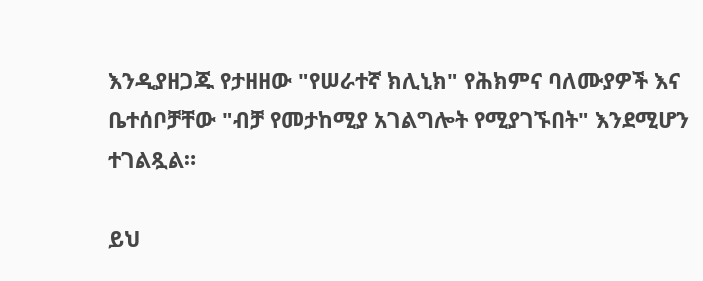እንዲያዘጋጁ የታዘዘው "የሠራተኛ ክሊኒክ" የሕክምና ባለሙያዎች እና ቤተሰቦቻቸው "ብቻ የመታከሚያ አገልግሎት የሚያገኙበት" እንደሚሆን ተገልጿል።

ይህ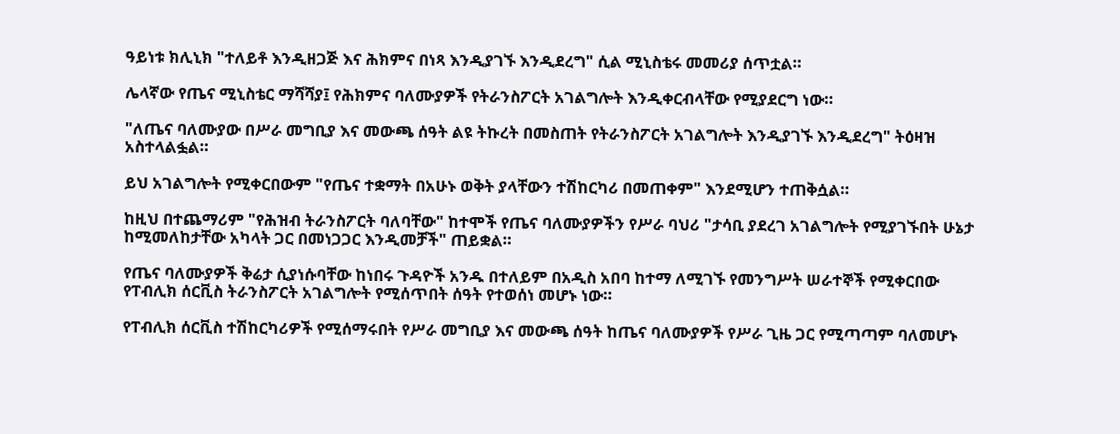ዓይነቱ ክሊኒክ "ተለይቶ እንዲዘጋጅ እና ሕክምና በነጻ እንዲያገኙ እንዲደረግ" ሲል ሚኒስቴሩ መመሪያ ሰጥቷል።

ሌላኛው የጤና ሚኒስቴር ማሻሻያ፤ የሕክምና ባለሙያዎች የትራንስፖርት አገልግሎት እንዲቀርብላቸው የሚያደርግ ነው።

"ለጤና ባለሙያው በሥራ መግቢያ እና መውጫ ሰዓት ልዩ ትኩረት በመስጠት የትራንስፖርት አገልግሎት እንዲያገኙ እንዲደረግ" ትዕዛዝ አስተላልፏል።

ይህ አገልግሎት የሚቀርበውም "የጤና ተቋማት በአሁኑ ወቅት ያላቸውን ተሽከርካሪ በመጠቀም" እንደሚሆን ተጠቅሷል።

ከዚህ በተጨማሪም "የሕዝብ ትራንስፖርት ባለባቸው" ከተሞች የጤና ባለሙያዎችን የሥራ ባህሪ "ታሳቢ ያደረገ አገልግሎት የሚያገኙበት ሁኔታ ከሚመለከታቸው አካላት ጋር በመነጋጋር እንዲመቻች" ጠይቋል።

የጤና ባለሙያዎች ቅሬታ ሲያነሱባቸው ከነበሩ ጉዳዮች አንዱ በተለይም በአዲስ አበባ ከተማ ለሚገኙ የመንግሥት ሠራተኞች የሚቀርበው የፐብሊክ ሰርቪስ ትራንስፖርት አገልግሎት የሚሰጥበት ሰዓት የተወሰነ መሆኑ ነው።

የፐብሊክ ሰርቪስ ተሽከርካሪዎች የሚሰማሩበት የሥራ መግቢያ እና መውጫ ሰዓት ከጤና ባለሙያዎች የሥራ ጊዜ ጋር የሚጣጣም ባለመሆኑ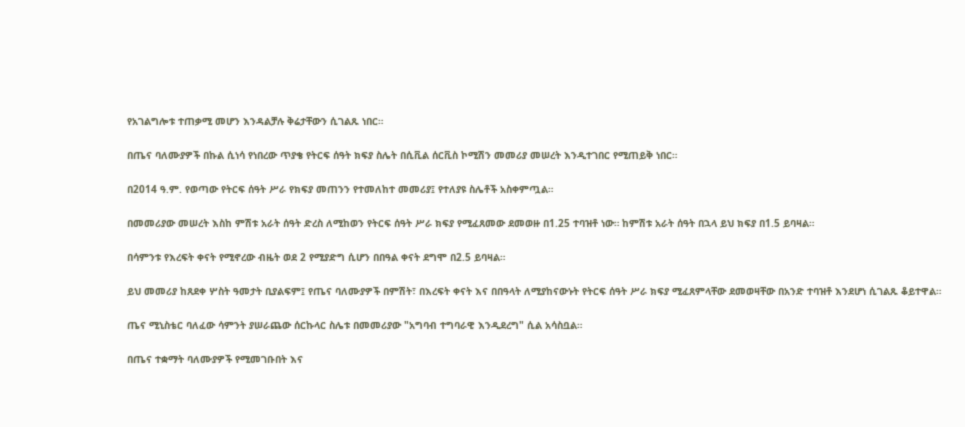የአገልግሎቱ ተጠቃሚ መሆን እንዳልቻሉ ቅሬታቸውን ሲገልጹ ነበር።

በጤና ባለሙያዎች በኩል ሲነሳ የነበረው ጥያቄ የትርፍ ሰዓት ክፍያ ስሌት በሲቪል ሰርቪስ ኮሚሽን መመሪያ መሠረት እንዲተገበር የሚጠይቅ ነበር።

በ2014 ዓ.ም. የወጣው የትርፍ ሰዓት ሥራ የክፍያ መጠንን የተመለከተ መመሪያ፤ የተለያዩ ስሌቶች አስቀምጧል።

በመመሪያው መሠረት እስከ ምሽቱ አራት ሰዓት ድረስ ለሚከወን የትርፍ ሰዓት ሥራ ክፍያ የሚፈጸመው ደመወዙ በ1.25 ተባዝቶ ነው። ከምሽቱ አራት ሰዓት በኋላ ይህ ክፍያ በ1.5 ይባዛል።

በሳምንቱ የእረፍት ቀናት የሚኖረው ብዜት ወደ 2 የሚያድግ ሲሆን በበዓል ቀናት ደግሞ በ2.5 ይባዛል።

ይህ መመሪያ ከጸደቀ ሦስት ዓመታት ቢያልፍም፤ የጤና ባለሙያዎች በምሽት፣ በእረፍት ቀናት እና በበዓላት ለሚያከናውኑት የትርፍ ሰዓት ሥራ ክፍያ ሚፈጸምላቸው ደመወዛቸው በአንድ ተባዝቶ እንደሆነ ሲገልጹ ቆይተዋል።

ጤና ሚኒስቴር ባለፈው ሳምንት ያሠራጨው ሰርኩላር ስሌቱ በመመሪያው "አግባብ ተግባራዊ እንዲደረግ" ሲል አሳስቧል።

በጤና ተቋማት ባለሙያዎች የሚመገቡበት እና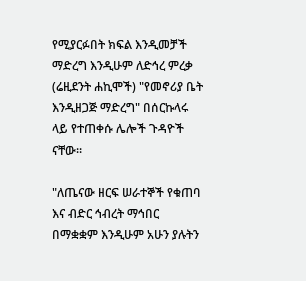የሚያርፉበት ክፍል እንዲመቻች ማድረግ እንዲሁም ለድኅረ ምረቃ (ሬዚደንት ሐኪሞች) "የመኖሪያ ቤት እንዲዘጋጅ ማድረግ" በሰርኩላሩ ላይ የተጠቀሱ ሌሎች ጉዳዮች ናቸው።

"ለጤናው ዘርፍ ሠራተኞች የቁጠባ እና ብድር ኅብረት ማኅበር በማቋቋም እንዲሁም አሁን ያሉትን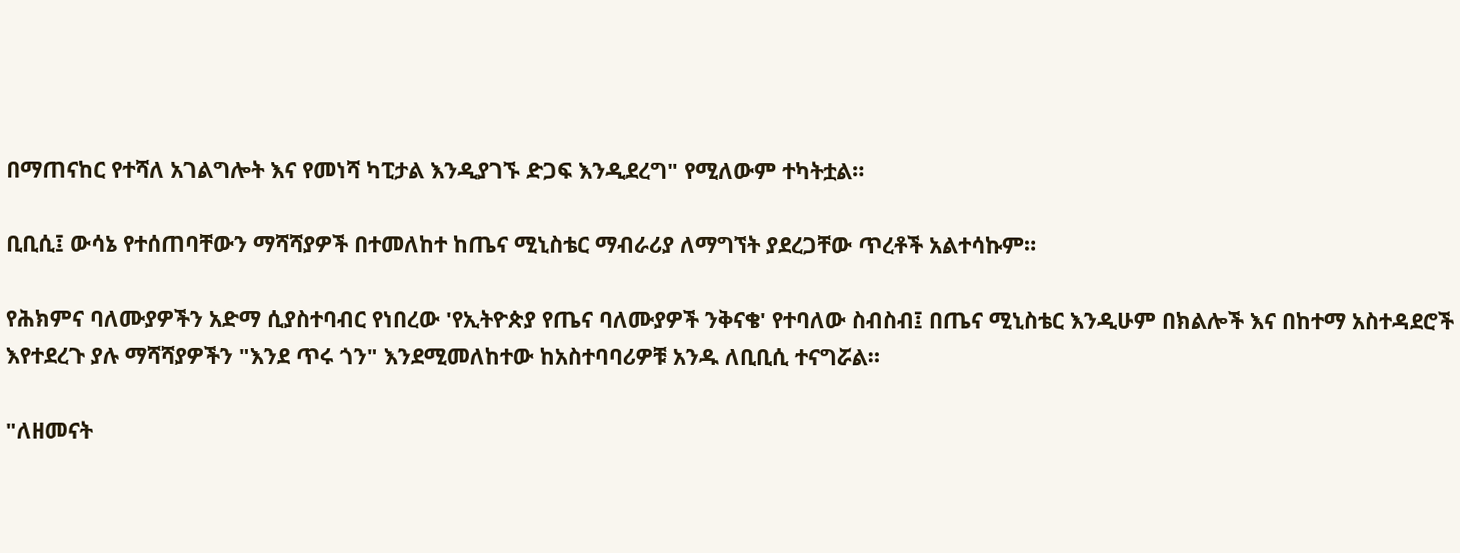በማጠናከር የተሻለ አገልግሎት እና የመነሻ ካፒታል እንዲያገኙ ድጋፍ እንዲደረግ" የሚለውም ተካትቷል።

ቢቢሲ፤ ውሳኔ የተሰጠባቸውን ማሻሻያዎች በተመለከተ ከጤና ሚኒስቴር ማብራሪያ ለማግኘት ያደረጋቸው ጥረቶች አልተሳኩም።

የሕክምና ባለሙያዎችን አድማ ሲያስተባብር የነበረው 'የኢትዮጵያ የጤና ባለሙያዎች ንቅናቄ' የተባለው ስብስብ፤ በጤና ሚኒስቴር እንዲሁም በክልሎች እና በከተማ አስተዳደሮች እየተደረጉ ያሉ ማሻሻያዎችን "እንደ ጥሩ ጎን" እንደሚመለከተው ከአስተባባሪዎቹ አንዱ ለቢቢሲ ተናግሯል።

"ለዘመናት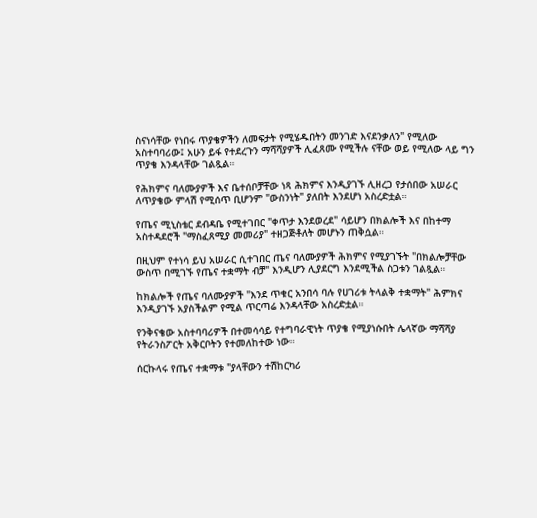ስናነሳቸው የነበሩ ጥያቄዎችን ለመፍታት የሚሄዱበትን መንገድ እናደንቃለን" የሚለው አስተባባሪው፤ አሁን ይፋ የተደረጉን ማሻሻያዎች ሊፈጸሙ የሚችሉ ናቸው ወይ የሚለው ላይ ግን ጥያቄ እንዳላቸው ገልጿል።

የሕክምና ባለሙያዎች እና ቤተሰቦቻቸው ነጻ ሕክምና እንዲያገኙ ሊዘረጋ የታሰበው አሠራር ለጥያቄው ምላሽ የሚሰጥ ቢሆንም "ውስንነት" ያለበት እንደሆነ አስረድቷል።

የጤና ሚኒስቴር ደብዳቤ የሚተገበር "ቀጥታ እንደወረደ" ሳይሆን በክልሎች እና በከተማ አስተዳደሮች "ማስፈጸሚያ መመሪያ" ተዘጋጅቶለት መሆኑን ጠቅሷል።

በዚህም የተነሳ ይህ አሠራር ሲተገበር ጤና ባለሙያዎች ሕክምና የሚያገኙት "በክልሎቻቸው ውስጥ በሚገኙ የጤና ተቋማት ብቻ" እንዲሆን ሊያደርግ እንደሚችል ስጋቱን ገልጿል።

ከክልሎች የጤና ባለሙያዎች "እንደ ጥቁር አንበሳ ባሉ የሀገሪቱ ትላልቅ ተቋማት" ሕምክና እንዲያገኙ አያስችልም የሚል ጥርጣሬ እንዳላቸው አስረድቷል።

የንቅናቄው አስተባባሪዎች በተመሳሳይ የተግባራዊነት ጥያቄ የሚያነሱበት ሌላኛው ማሻሻያ የትራንስፖርት አቅርቦትን የተመለከተው ነው።

ሰርኩላሩ የጤና ተቋማቱ "ያላቸውን ተሽከርካሪ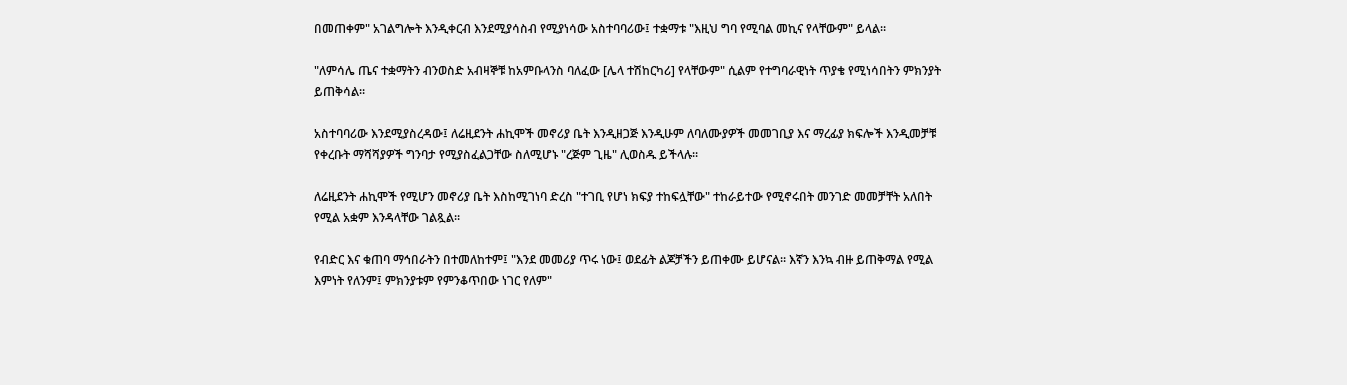በመጠቀም" አገልግሎት እንዲቀርብ እንደሚያሳስብ የሚያነሳው አስተባባሪው፤ ተቋማቱ "እዚህ ግባ የሚባል መኪና የላቸውም" ይላል።

"ለምሳሌ ጤና ተቋማትን ብንወስድ አብዛኞቹ ከአምቡላንስ ባለፈው [ሌላ ተሽከርካሪ] የላቸውም" ሲልም የተግባራዊነት ጥያቄ የሚነሳበትን ምክንያት ይጠቅሳል።

አስተባባሪው እንደሚያስረዳው፤ ለሬዚደንት ሐኪሞች መኖሪያ ቤት እንዲዘጋጅ እንዲሁም ለባለሙያዎች መመገቢያ እና ማረፊያ ክፍሎች እንዲመቻቹ የቀረቡት ማሻሻያዎች ግንባታ የሚያስፈልጋቸው ስለሚሆኑ "ረጅም ጊዜ" ሊወስዱ ይችላሉ።

ለሬዚደንት ሐኪሞች የሚሆን መኖሪያ ቤት እስከሚገነባ ድረስ "ተገቢ የሆነ ክፍያ ተከፍሏቸው" ተከራይተው የሚኖሩበት መንገድ መመቻቸት አለበት የሚል አቋም እንዳላቸው ገልጿል።

የብድር እና ቁጠባ ማኅበራትን በተመለከተም፤ "እንደ መመሪያ ጥሩ ነው፤ ወደፊት ልጆቻችን ይጠቀሙ ይሆናል። እኛን እንኳ ብዙ ይጠቅማል የሚል እምነት የለንም፤ ምክንያቱም የምንቆጥበው ነገር የለም"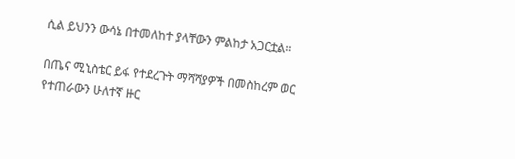ሲል ይህንን ውሳኔ በተመለከተ ያላቸውን ምልከታ አጋርቷል።

በጤና ሚኒስቴር ይፋ የተደረጉት ማሻሻያዎች በመስከረም ወር የተጠራውን ሁለተኛ ዙር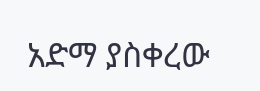አድማ ያስቀረው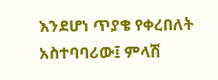እንደሆነ ጥያቄ የቀረበለት አስተባባሪው፤ ምላሽ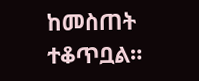ከመስጠት ተቆጥቧል።